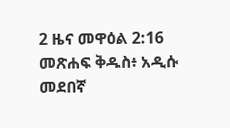2 ዜና መዋዕል 2:16 መጽሐፍ ቅዱስ፥ አዲሱ መደበኛ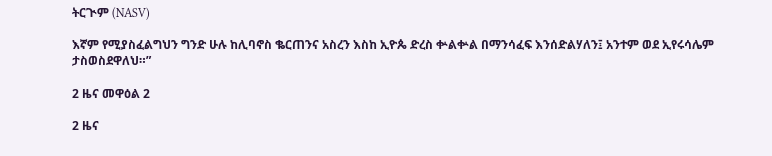ትርጒም (NASV)

እኛም የሚያስፈልግህን ግንድ ሁሉ ከሊባኖስ ቈርጠንና አስረን እስከ ኢዮጴ ድረስ ቍልቍል በማንሳፈፍ እንሰድልሃለን፤ አንተም ወደ ኢየሩሳሌም ታስወስደዋለህ።”

2 ዜና መዋዕል 2

2 ዜና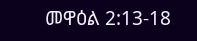መዋዕል 2:13-18